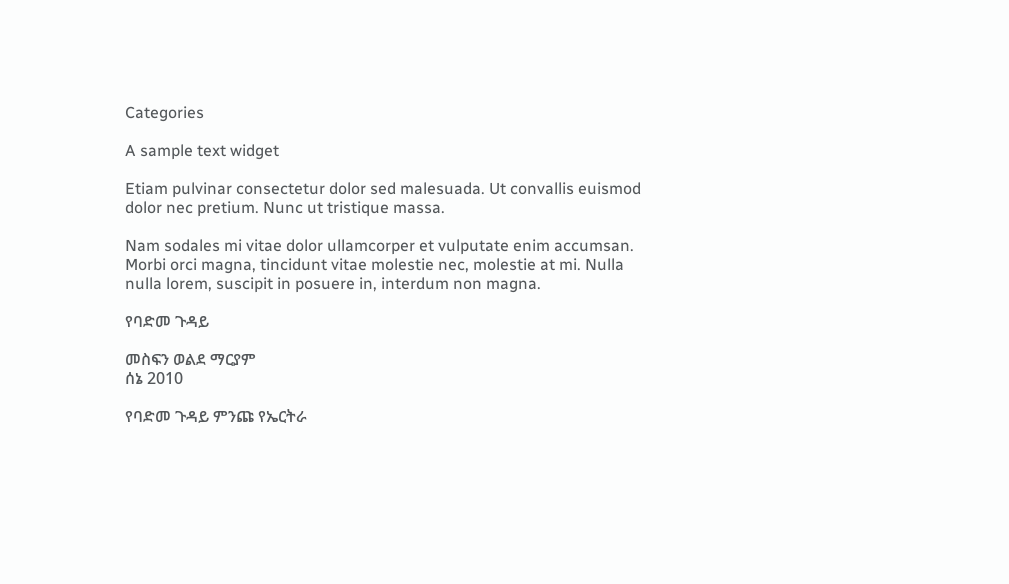Categories

A sample text widget

Etiam pulvinar consectetur dolor sed malesuada. Ut convallis euismod dolor nec pretium. Nunc ut tristique massa.

Nam sodales mi vitae dolor ullamcorper et vulputate enim accumsan. Morbi orci magna, tincidunt vitae molestie nec, molestie at mi. Nulla nulla lorem, suscipit in posuere in, interdum non magna.

የባድመ ጉዳይ

መስፍን ወልደ ማርያም
ሰኔ 2010

የባድመ ጉዳይ ምንጩ የኤርትራ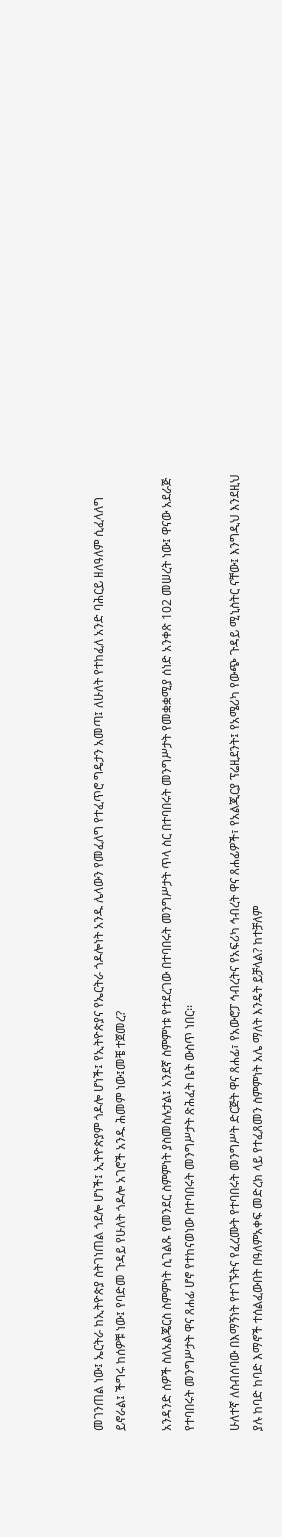መገንጠል ነው፤ ኤርትራ ከኢትዮጵያ ስትገነጠል ጎደሎ ሆነች፤ ኢትዮጵያም ጎዶሎ ሆነች፤ የኢትዮጵያና የኤርትራ ጎዶሎነት አንዱ ሌላውን የመፈለግ የተፈጥሮ ግዴታን አመጣ፤ ለሁለት የተከፈለ አንድ ባሕርይ ዘለዓለም ሲፈላለግ ይኖራል፤ ችግሩ ከሰዎቹ ነው፤ የባድመ ጉዳይ የሁለት ጎዶሎ አገሮች አንዱ ሕመም ነው፤መቼ ተጀመረ?

አንዳንድ ሰዎች ስለአልጄርስ ስምምነት ሲገልጹ የመንደር ስምምነት ያስመስሉታል፤ አንደኛ ስምምነቱ የተደረገው በተባበሩት መንግሥታት ጥላ ስር በተባበሩት መንግሥታት የመቋቋሚያ ሰነድ አንቀጽ 102 መሠረት ነው፤ ዋናው አደራጅ የተባበሩት መንግሥታት ዋና ጸሐፊ ሆኖ የተከናወነው በተባበሩት መንግሥታት ጽሕፈት ቤት ውስጥ ነበር፡፡

ሁለተኛ ለስብሰባው በእማኝነት የተገኙትና የፈረሙት የተባበሩት መንግሥት ድርጅት ዋና ጸሐፊ፣ የአውሮፓ ኅብረትና የአፍሪካ ኅብረት ዋና ጸሐፊዎች፣ የአልጂርያ ፕሬዚደንት፤ የአሜሪካ የውጭ ጉዳይ ሚኒስትር ናቸው፤ እንግዲህ እንደዚህ ያሉ ከባድ ከባድ እማኖች ተሰልፈውበት በዓለምአቀፍ መድረክ ላይ የተፈጸመን ስምምነት አሌ ማለት እንዴት ይቻላል? ከተቻለም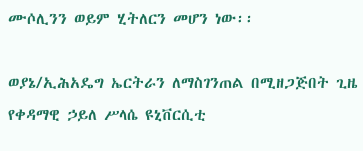ሙሶሊንን ወይም ሂትለርን መሆን ነው፡፡

ወያኔ/ኢሕአዴግ ኤርትራን ለማስገንጠል በሚዘጋጅበት ጊዜ የቀዳማዊ ኃይለ ሥላሴ ዩኒቨርሲቲ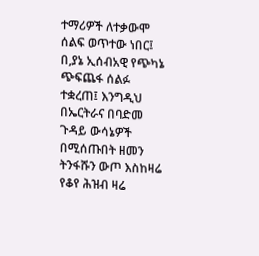ተማሪዎች ለተቃውሞ ሰልፍ ወጥተው ነበር፤ በ,ያኔ ኢሰብአዊ የጭካኔ ጭፍጨፋ ሰልፉ ተቋረጠ፤ እንግዲህ በኤርትራና በባድመ ጉዳይ ውሳኔዎች በሚሰጡበት ዘመን ትንፋሹን ውጦ እስከዛሬ የቆየ ሕዝብ ዛሬ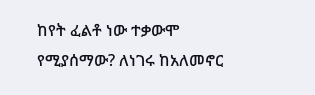ከየት ፈልቶ ነው ተቃውሞ የሚያሰማው? ለነገሩ ከአለመኖር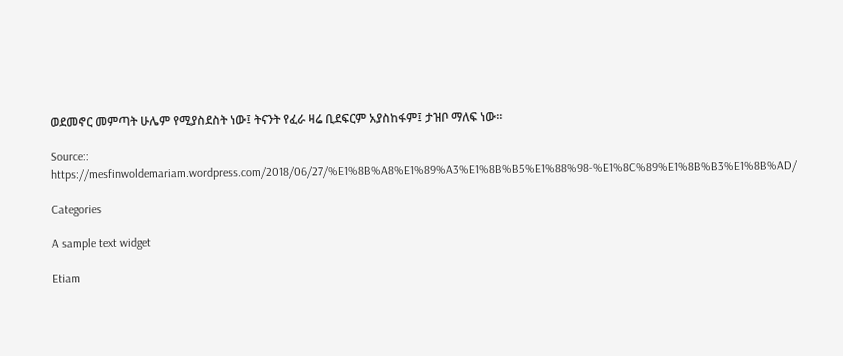ወደመኖር መምጣት ሁሌም የሚያስደስት ነው፤ ትናንት የፈራ ዛሬ ቢደፍርም አያስከፋም፤ ታዝቦ ማለፍ ነው፡፡

Source:: https://mesfinwoldemariam.wordpress.com/2018/06/27/%E1%8B%A8%E1%89%A3%E1%8B%B5%E1%88%98-%E1%8C%89%E1%8B%B3%E1%8B%AD/

Categories

A sample text widget

Etiam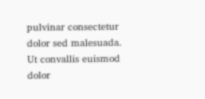pulvinar consectetur dolor sed malesuada. Ut convallis euismod dolor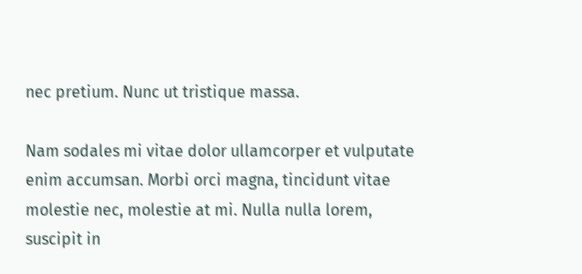nec pretium. Nunc ut tristique massa.

Nam sodales mi vitae dolor ullamcorper et vulputate enim accumsan. Morbi orci magna, tincidunt vitae molestie nec, molestie at mi. Nulla nulla lorem, suscipit in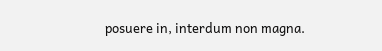posuere in, interdum non magna.